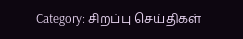Category: சிறப்பு செய்திகள்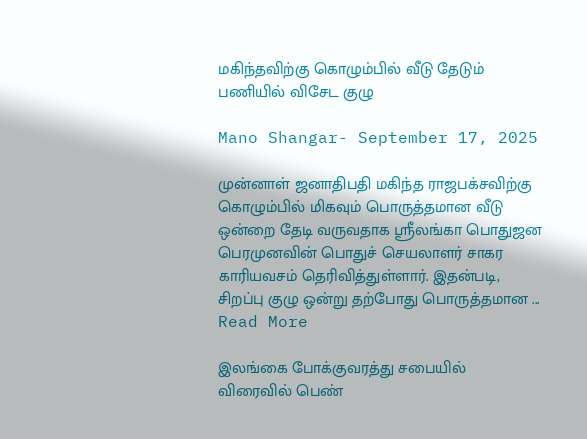மகிந்தவிற்கு கொழும்பில் வீடு தேடும் பணியில் விசேட குழு

Mano Shangar- September 17, 2025

முன்னாள் ஜனாதிபதி மகிந்த ராஜபக்சவிற்கு கொழும்பில் மிகவும் பொருத்தமான வீடு ஒன்றை தேடி வருவதாக ஸ்ரீலங்கா பொதுஜன பெரமுனவின் பொதுச் செயலாளர் சாகர காரியவசம் தெரிவித்துள்ளார். இதன்படி, சிறப்பு குழு ஒன்று தற்போது பொருத்தமான ... Read More

இலங்கை போக்குவரத்து சபையில் விரைவில் பெண்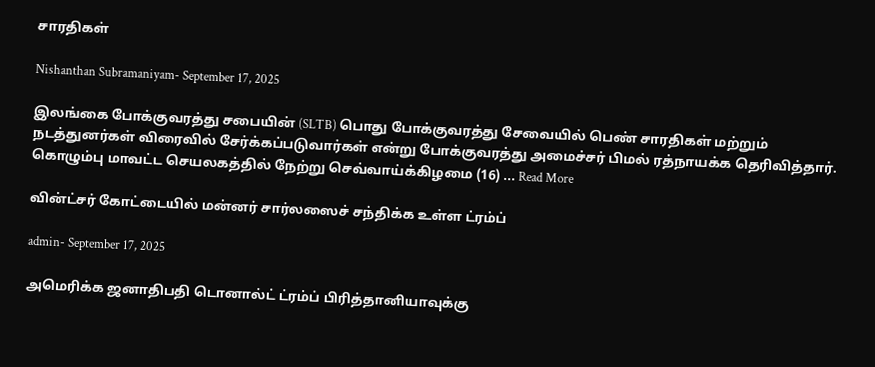சாரதிகள்

Nishanthan Subramaniyam- September 17, 2025

இலங்கை போக்குவரத்து சபையின் (SLTB) பொது போக்குவரத்து சேவையில் பெண் சாரதிகள் மற்றும் நடத்துனர்கள் விரைவில் சேர்க்கப்படுவார்கள் என்று போக்குவரத்து அமைச்சர் பிமல் ரத்நாயக்க தெரிவித்தார். கொழும்பு மாவட்ட செயலகத்தில் நேற்று செவ்வாய்க்கிழமை (16) ... Read More

வின்ட்சர் கோட்டையில் மன்னர் சார்லஸைச் சந்திக்க உள்ள ட்ரம்ப்

admin- September 17, 2025

அமெரிக்க ஜனாதிபதி டொனால்ட் ட்ரம்ப் பிரித்தானியாவுக்கு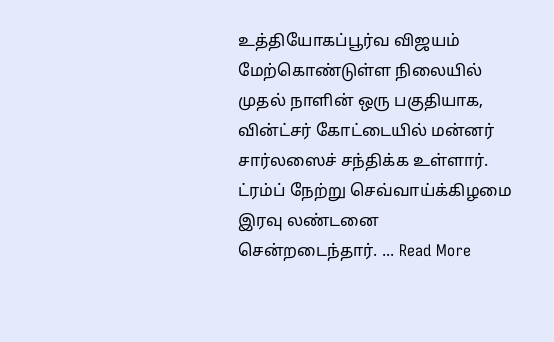உத்தியோகப்பூர்வ விஜயம் மேற்கொண்டுள்ள நிலையில் முதல் நாளின் ஒரு பகுதியாக, வின்ட்சர் கோட்டையில் மன்னர் சார்லஸைச் சந்திக்க உள்ளார். ட்ரம்ப் நேற்று செவ்வாய்க்கிழமை இரவு லண்டனை சென்றடைந்தார். ... Read More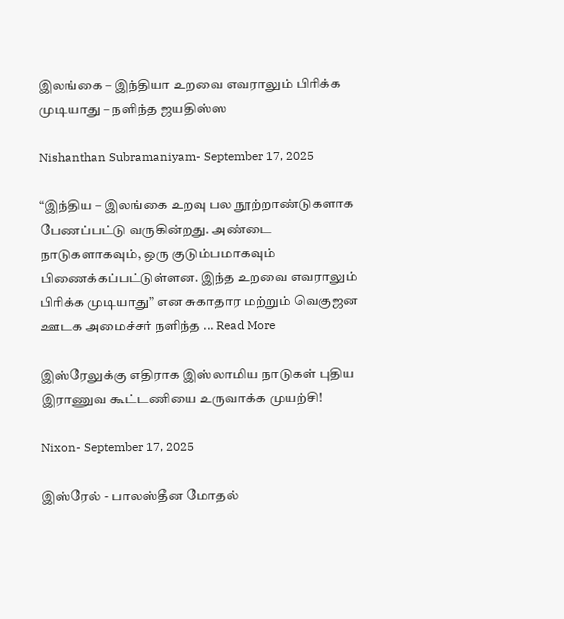இலங்கை – இந்தியா உறவை எவராலும் பிரிக்க முடியாது – நளிந்த ஜயதிஸ்ஸ

Nishanthan Subramaniyam- September 17, 2025

“இந்திய – இலங்கை உறவு பல நூற்றாண்டுகளாக பேணப்பட்டு வருகின்றது. அண்டை நாடுகளாகவும், ஒரு குடும்பமாகவும் பிணைக்கப்பட்டுள்ளன. இந்த உறவை எவராலும் பிரிக்க முடியாது” என சுகாதார மற்றும் வெகுஜன ஊடக அமைச்சர் நளிந்த ... Read More

இஸ்ரேலுக்கு எதிராக இஸ்லாமிய நாடுகள் புதிய இராணுவ கூட்டணியை உருவாக்க முயற்சி!

Nixon- September 17, 2025

இஸ்ரேல் - பாலஸ்தீன மோதல்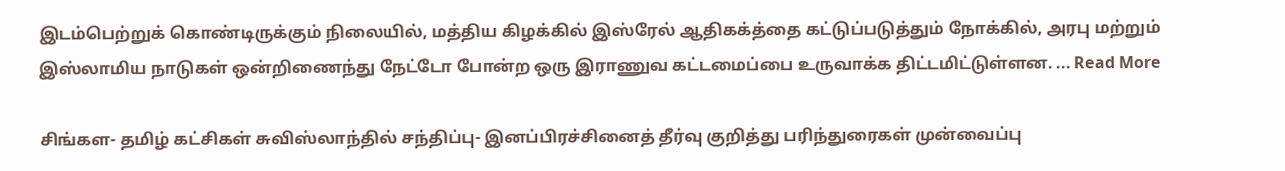இடம்பெற்றுக் கொண்டிருக்கும் நிலையில், மத்திய கிழக்கில் இஸ்ரேல் ஆதிகக்த்தை கட்டுப்படுத்தும் நோக்கில், அரபு மற்றும் இஸ்லாமிய நாடுகள் ஒன்றிணைந்து நேட்டோ போன்ற ஒரு இராணுவ கட்டமைப்பை உருவாக்க திட்டமிட்டுள்ளன. ... Read More

சிங்கள- தமிழ் கட்சிகள் சுவிஸ்லாந்தில் சந்திப்பு- இனப்பிரச்சினைத் தீர்வு குறித்து பரிந்துரைகள் முன்வைப்பு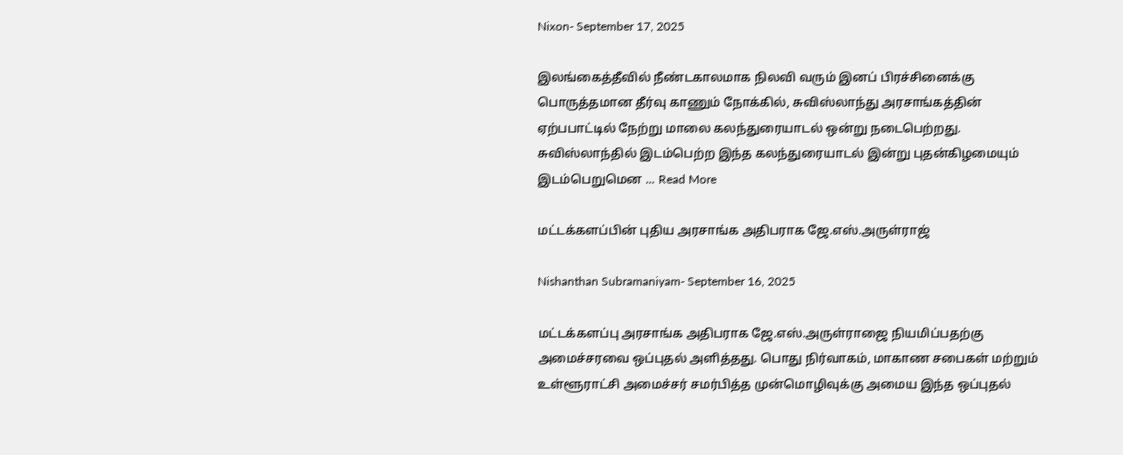Nixon- September 17, 2025

இலங்கைத்தீவில் நீண்டகாலமாக நிலவி வரும் இனப் பிரச்சினைக்கு பொருத்தமான தீர்வு காணும் நோக்கில், சுவிஸ்லாந்து அரசாங்கத்தின் ஏற்பபாட்டில் நேற்று மாலை கலந்துரையாடல் ஒன்று நடைபெற்றது. சுவிஸ்லாந்தில் இடம்பெற்ற இந்த கலந்துரையாடல் இன்று புதன்கிழமையும் இடம்பெறுமென ... Read More

மட்டக்களப்பின் புதிய அரசாங்க அதிபராக ஜே.எஸ்.அருள்ராஜ்

Nishanthan Subramaniyam- September 16, 2025

மட்டக்களப்பு அரசாங்க அதிபராக ஜே.எஸ்.அருள்ராஜை நியமிப்பதற்கு அமைச்சரவை ஒப்புதல் அளித்தது. பொது நிர்வாகம், மாகாண சபைகள் மற்றும் உள்ளூராட்சி அமைச்சர் சமர்பித்த முன்மொழிவுக்கு அமைய இந்த ஒப்புதல்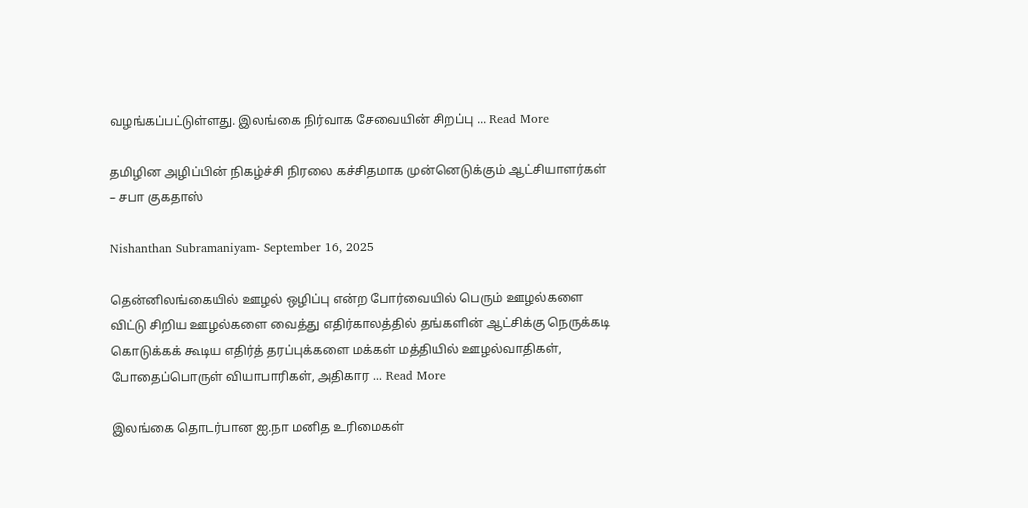வழங்கப்பட்டுள்ளது. இலங்கை நிர்வாக சேவையின் சிறப்பு ... Read More

தமிழின அழிப்பின் நிகழ்ச்சி நிரலை கச்சிதமாக முன்னெடுக்கும் ஆட்சியாளர்கள் – சபா குகதாஸ்

Nishanthan Subramaniyam- September 16, 2025

தென்னிலங்கையில் ஊழல் ஒழிப்பு என்ற போர்வையில் பெரும் ஊழல்களை விட்டு சிறிய ஊழல்களை வைத்து எதிர்காலத்தில் தங்களின் ஆட்சிக்கு நெருக்கடி கொடுக்கக் கூடிய எதிர்த் தரப்புக்களை மக்கள் மத்தியில் ஊழல்வாதிகள், போதைப்பொருள் வியாபாரிகள், அதிகார ... Read More

இலங்கை தொடர்பான ஐ.நா மனித உரிமைகள்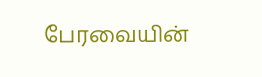பேரவையின்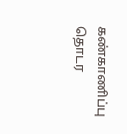கண்காணிப்பு தொடர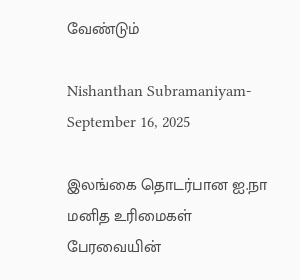வேண்டும்

Nishanthan Subramaniyam- September 16, 2025

இலங்கை தொடர்பான ஐ.நா மனித உரிமைகள் பேரவையின்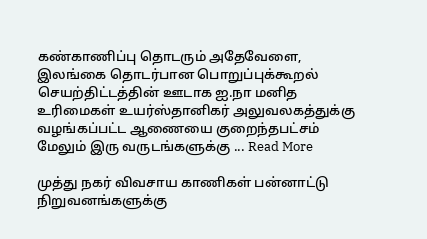கண்காணிப்பு தொடரும் அதேவேளை, இலங்கை தொடர்பான பொறுப்புக்கூறல் செயற்திட்டத்தின் ஊடாக ஐ.நா மனித உரிமைகள் உயர்ஸ்தானிகர் அலுவலகத்துக்கு வழங்கப்பட்ட ஆணையை குறைந்தபட்சம் மேலும் இரு வருடங்களுக்கு ... Read More

முத்து நகர் விவசாய காணிகள் பன்னாட்டு நிறுவனங்களுக்கு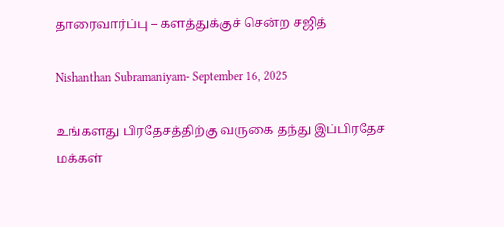தாரைவார்ப்பு – களத்துக்குச் சென்ற சஜித்

Nishanthan Subramaniyam- September 16, 2025

உங்களது பிரதேசத்திற்கு வருகை தந்து இப்பிரதேச மக்கள்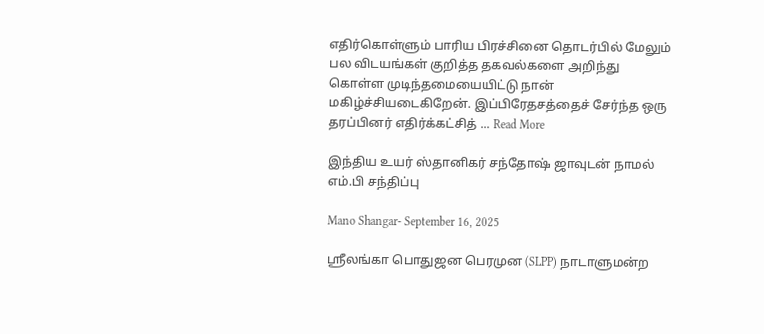எதிர்கொள்ளும் பாரிய பிரச்சினை தொடர்பில் மேலும் பல விடயங்கள் குறித்த தகவல்களை அறிந்து கொள்ள முடிந்தமையையிட்டு நான் மகிழ்ச்சியடைகிறேன். இப்பிரேதசத்தைச் சேர்ந்த ஒரு தரப்பினர் எதிர்க்கட்சித் ... Read More

இந்திய உயர் ஸ்தானிகர் சந்தோஷ் ஜாவுடன் நாமல் எம்.பி சந்திப்பு

Mano Shangar- September 16, 2025

ஸ்ரீலங்கா பொதுஜன பெரமுன (SLPP) நாடாளுமன்ற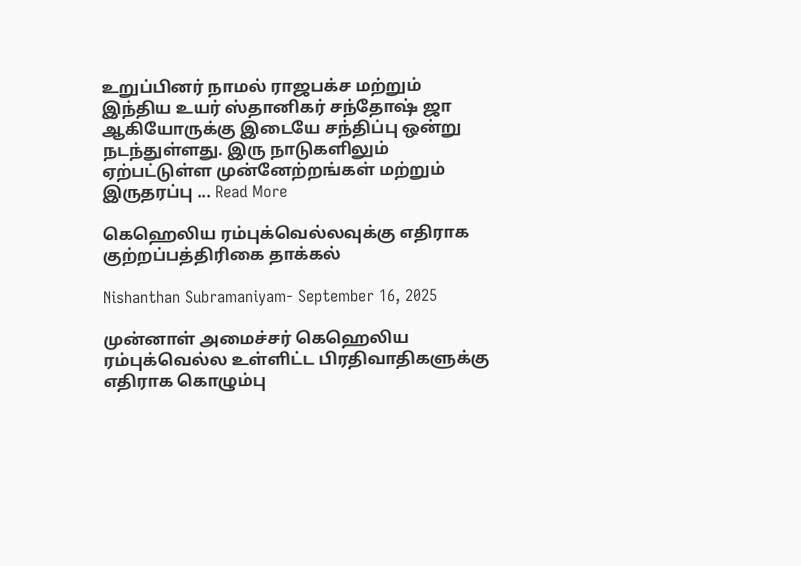உறுப்பினர் நாமல் ராஜபக்ச மற்றும் இந்திய உயர் ஸ்தானிகர் சந்தோஷ் ஜா ஆகியோருக்கு இடையே சந்திப்பு ஒன்று நடந்துள்ளது. இரு நாடுகளிலும் ஏற்பட்டுள்ள முன்னேற்றங்கள் மற்றும் இருதரப்பு ... Read More

கெஹெலிய ரம்புக்வெல்லவுக்கு எதிராக குற்றப்பத்திரிகை தாக்கல்

Nishanthan Subramaniyam- September 16, 2025

முன்னாள் அமைச்சர் கெஹெலிய ரம்புக்வெல்ல உள்ளிட்ட பிரதிவாதிகளுக்கு எதிராக கொழும்பு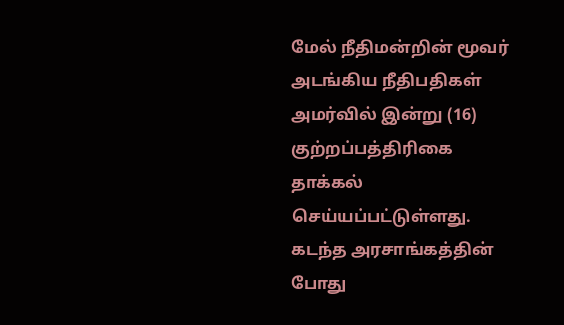மேல் நீதிமன்றின் மூவர் அடங்கிய நீதிபதிகள் அமர்வில் இன்று (16) குற்றப்பத்திரிகை தாக்கல் செய்யப்பட்டுள்ளது. கடந்த அரசாங்கத்தின் போது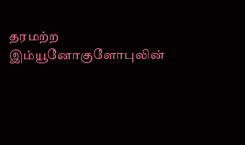தரமற்ற இம்யூனோகுளோபுலின்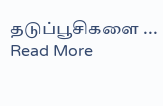தடுப்பூசிகளை ... Read More